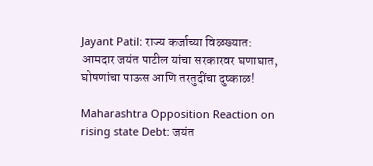Jayant Patil: राज्य कर्जाच्या विळख्यात: आमदार जयंत पाटील यांचा सरकारवर घणाघात, घोषणांचा पाऊस आणि तरतुदींचा दुष्काळ!

Maharashtra Opposition Reaction on rising state Debt: जयंत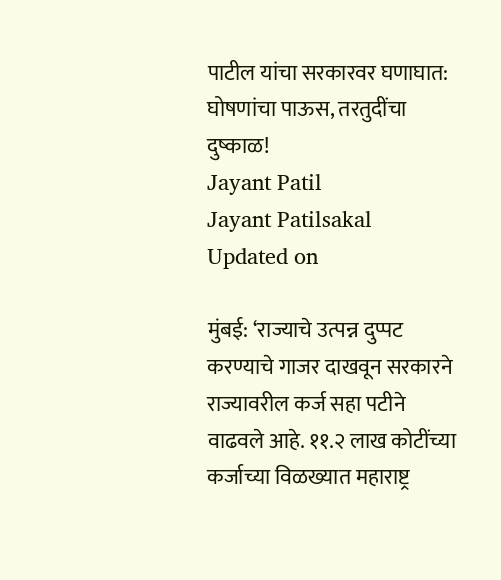पाटील यांचा सरकारवर घणाघात: घोषणांचा पाऊस, तरतुदींचा दुष्काळ!
Jayant Patil
Jayant Patilsakal
Updated on

मुंबई: ‘राज्याचे उत्पन्न दुप्पट करण्याचे गाजर दाखवून सरकारने राज्यावरील कर्ज सहा पटीने वाढवले आहे. ११.२ लाख कोटींच्या कर्जाच्या विळख्यात महाराष्ट्र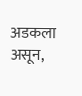अडकला असून,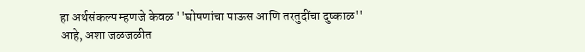हा अर्थसंकल्प म्हणजे केवळ ''घोषणांचा पाऊस आणि तरतुदींचा दुष्काळ'' आहे, अशा जळजळीत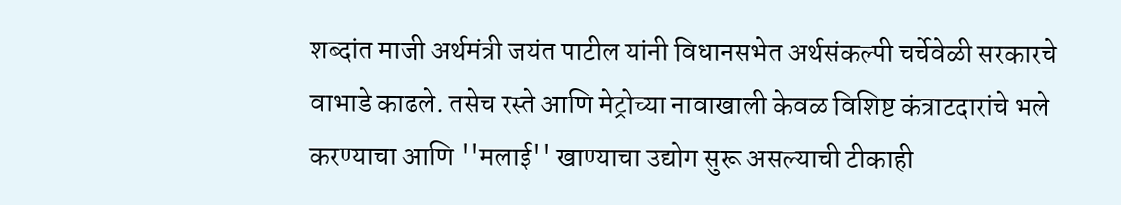शब्दांत माजी अर्थमंत्री जयंत पाटील यांनी विधानसभेत अर्थसंकल्पी चर्चेवेळी सरकारचे वाभाडे काढले. तसेच रस्ते आणि मेट्रोच्या नावाखाली केवळ विशिष्ट कंत्राटदारांचे भले करण्याचा आणि ''मलाई'' खाण्याचा उद्योग सुरू असल्याची टीकाही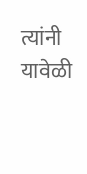त्यांनी यावेळी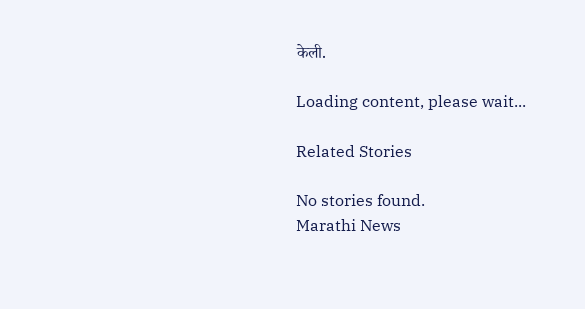केली.

Loading content, please wait...

Related Stories

No stories found.
Marathi News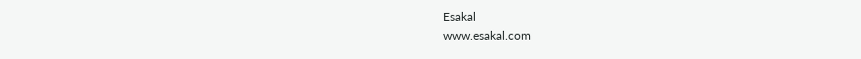Esakal
www.esakal.com